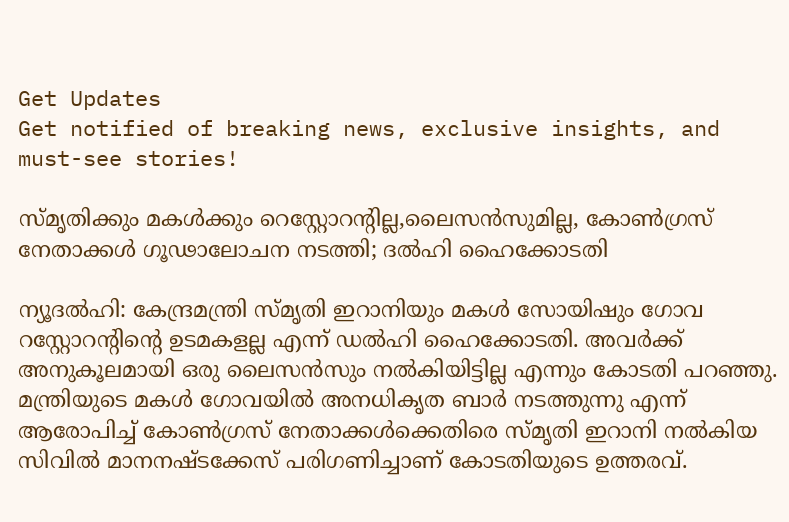Get Updates
Get notified of breaking news, exclusive insights, and must-see stories!

സ്മൃതിക്കും മകള്‍ക്കും റെസ്റ്റോറന്റില്ല,ലൈസന്‍സുമില്ല, കോണ്‍ഗ്രസ് നേതാക്കള്‍ ഗൂഢാലോചന നടത്തി; ദല്‍ഹി ഹൈക്കോടതി

ന്യൂദല്‍ഹി: കേന്ദ്രമന്ത്രി സ്മൃതി ഇറാനിയും മകള്‍ സോയിഷും ഗോവ റസ്റ്റോറന്റിന്റെ ഉടമകളല്ല എന്ന് ഡല്‍ഹി ഹൈക്കോടതി. അവര്‍ക്ക് അനുകൂലമായി ഒരു ലൈസന്‍സും നല്‍കിയിട്ടില്ല എന്നും കോടതി പറഞ്ഞു. മന്ത്രിയുടെ മകള്‍ ഗോവയില്‍ അനധികൃത ബാര്‍ നടത്തുന്നു എന്ന് ആരോപിച്ച് കോണ്‍ഗ്രസ് നേതാക്കള്‍ക്കെതിരെ സ്മൃതി ഇറാനി നല്‍കിയ സിവില്‍ മാനനഷ്ടക്കേസ് പരിഗണിച്ചാണ് കോടതിയുടെ ഉത്തരവ്.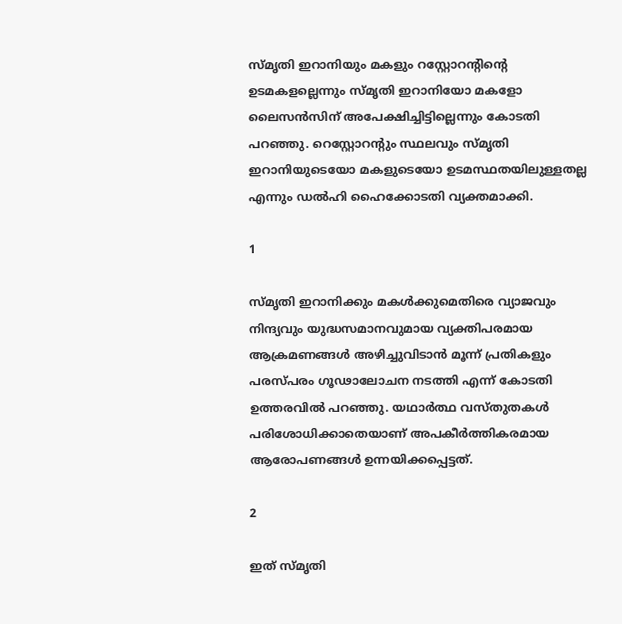സ്മൃതി ഇറാനിയും മകളും റസ്റ്റോറന്റിന്റെ ഉടമകളല്ലെന്നും സ്മൃതി ഇറാനിയോ മകളോ ലൈസന്‍സിന് അപേക്ഷിച്ചിട്ടില്ലെന്നും കോടതി പറഞ്ഞു. റെസ്റ്റോറന്റും സ്ഥലവും സ്മൃതി ഇറാനിയുടെയോ മകളുടെയോ ഉടമസ്ഥതയിലുള്ളതല്ല എന്നും ഡല്‍ഹി ഹൈക്കോടതി വ്യക്തമാക്കി.

1

സ്മൃതി ഇറാനിക്കും മകള്‍ക്കുമെതിരെ വ്യാജവും നിന്ദ്യവും യുദ്ധസമാനവുമായ വ്യക്തിപരമായ ആക്രമണങ്ങള്‍ അഴിച്ചുവിടാന്‍ മൂന്ന് പ്രതികളും പരസ്പരം ഗൂഢാലോചന നടത്തി എന്ന് കോടതി ഉത്തരവില്‍ പറഞ്ഞു. യഥാര്‍ത്ഥ വസ്തുതകള്‍ പരിശോധിക്കാതെയാണ് അപകീര്‍ത്തികരമായ ആരോപണങ്ങള്‍ ഉന്നയിക്കപ്പെട്ടത്.

2

ഇത് സ്മൃതി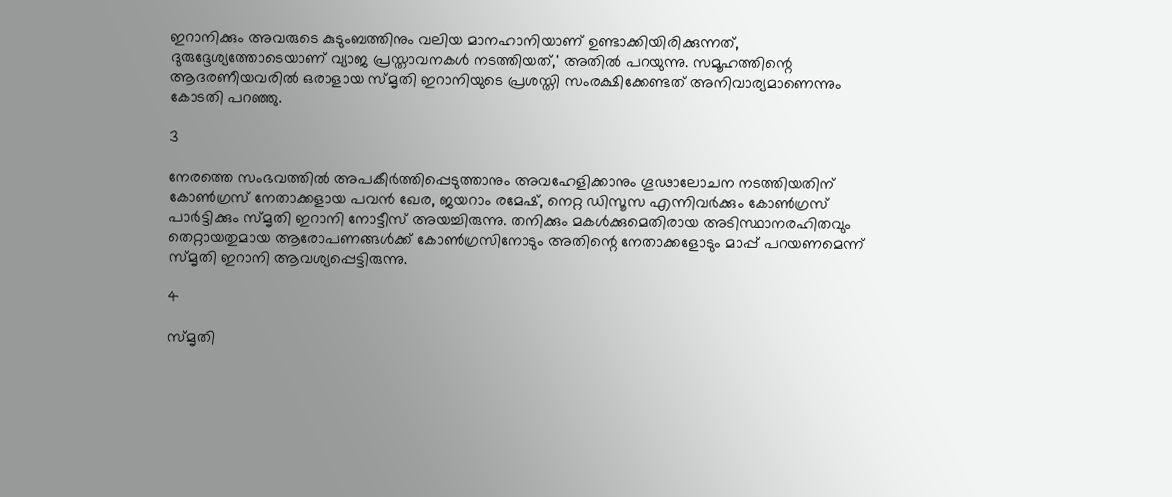ഇറാനിക്കും അവരുടെ കുടുംബത്തിനും വലിയ മാനഹാനിയാണ് ഉണ്ടാക്കിയിരിക്കുന്നത്, ദുരുദ്ദേശ്യത്തോടെയാണ് വ്യാജ പ്രസ്താവനകള്‍ നടത്തിയത്,' അതില്‍ പറയുന്നു. സമൂഹത്തിന്റെ ആദരണീയവരില്‍ ഒരാളായ സ്മൃതി ഇറാനിയുടെ പ്രശസ്തി സംരക്ഷിക്കേണ്ടത് അനിവാര്യമാണെന്നും കോടതി പറഞ്ഞു.

3

നേരത്തെ സംഭവത്തില്‍ അപകീര്‍ത്തിപ്പെടുത്താനും അവഹേളിക്കാനും ഗൂഢാലോചന നടത്തിയതിന് കോണ്‍ഗ്രസ് നേതാക്കളായ പവന്‍ ഖേര, ജയറാം രമേഷ്, നെറ്റ ഡിസൂസ എന്നിവര്‍ക്കും കോണ്‍ഗ്രസ് പാര്‍ട്ടിക്കും സ്മൃതി ഇറാനി നോട്ടീസ് അയച്ചിരുന്നു. തനിക്കും മകള്‍ക്കുമെതിരായ അടിസ്ഥാനരഹിതവും തെറ്റായതുമായ ആരോപണങ്ങള്‍ക്ക് കോണ്‍ഗ്രസിനോടും അതിന്റെ നേതാക്കളോടും മാപ്പ് പറയണമെന്ന് സ്മൃതി ഇറാനി ആവശ്യപ്പെട്ടിരുന്നു.

4

സ്മൃതി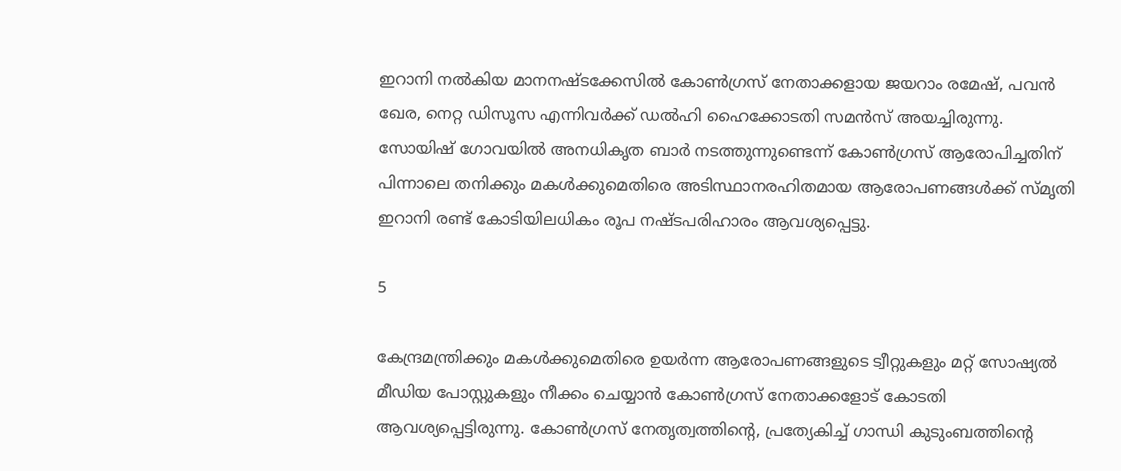ഇറാനി നല്‍കിയ മാനനഷ്ടക്കേസില്‍ കോണ്‍ഗ്രസ് നേതാക്കളായ ജയറാം രമേഷ്, പവന്‍ ഖേര, നെറ്റ ഡിസൂസ എന്നിവര്‍ക്ക് ഡല്‍ഹി ഹൈക്കോടതി സമന്‍സ് അയച്ചിരുന്നു. സോയിഷ് ഗോവയില്‍ അനധികൃത ബാര്‍ നടത്തുന്നുണ്ടെന്ന് കോണ്‍ഗ്രസ് ആരോപിച്ചതിന് പിന്നാലെ തനിക്കും മകള്‍ക്കുമെതിരെ അടിസ്ഥാനരഹിതമായ ആരോപണങ്ങള്‍ക്ക് സ്മൃതി ഇറാനി രണ്ട് കോടിയിലധികം രൂപ നഷ്ടപരിഹാരം ആവശ്യപ്പെട്ടു.

5

കേന്ദ്രമന്ത്രിക്കും മകള്‍ക്കുമെതിരെ ഉയര്‍ന്ന ആരോപണങ്ങളുടെ ട്വീറ്റുകളും മറ്റ് സോഷ്യല്‍ മീഡിയ പോസ്റ്റുകളും നീക്കം ചെയ്യാന്‍ കോണ്‍ഗ്രസ് നേതാക്കളോട് കോടതി ആവശ്യപ്പെട്ടിരുന്നു. കോണ്‍ഗ്രസ് നേതൃത്വത്തിന്റെ, പ്രത്യേകിച്ച് ഗാന്ധി കുടുംബത്തിന്റെ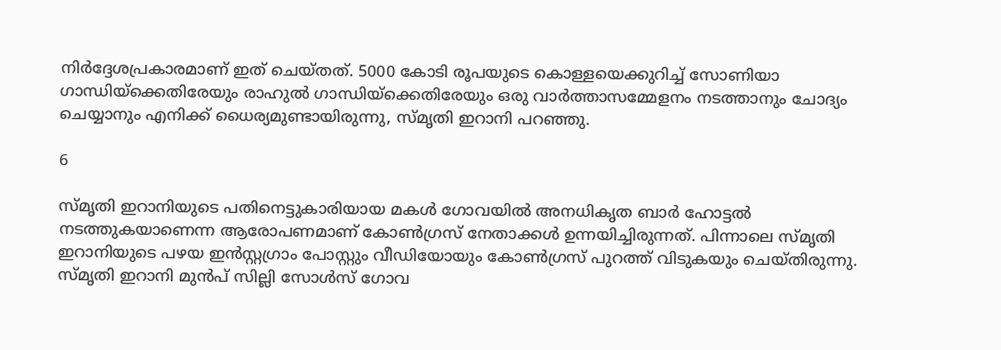നിര്‍ദ്ദേശപ്രകാരമാണ് ഇത് ചെയ്തത്. 5000 കോടി രൂപയുടെ കൊള്ളയെക്കുറിച്ച് സോണിയാ ഗാന്ധിയ്‌ക്കെതിരേയും രാഹുല്‍ ഗാന്ധിയ്‌ക്കെതിരേയും ഒരു വാര്‍ത്താസമ്മേളനം നടത്താനും ചോദ്യം ചെയ്യാനും എനിക്ക് ധൈര്യമുണ്ടായിരുന്നു, സ്മൃതി ഇറാനി പറഞ്ഞു.

6

സ്മൃതി ഇറാനിയുടെ പതിനെട്ടുകാരിയായ മകള്‍ ഗോവയില്‍ അനധികൃത ബാര്‍ ഹോട്ടല്‍ നടത്തുകയാണെന്ന ആരോപണമാണ് കോണ്‍ഗ്രസ് നേതാക്കള്‍ ഉന്നയിച്ചിരുന്നത്. പിന്നാലെ സ്മൃതി ഇറാനിയുടെ പഴയ ഇന്‍സ്റ്റഗ്രാം പോസ്റ്റും വീഡിയോയും കോണ്‍ഗ്രസ് പുറത്ത് വിടുകയും ചെയ്തിരുന്നു. സ്മൃതി ഇറാനി മുന്‍പ് സില്ലി സോള്‍സ് ഗോവ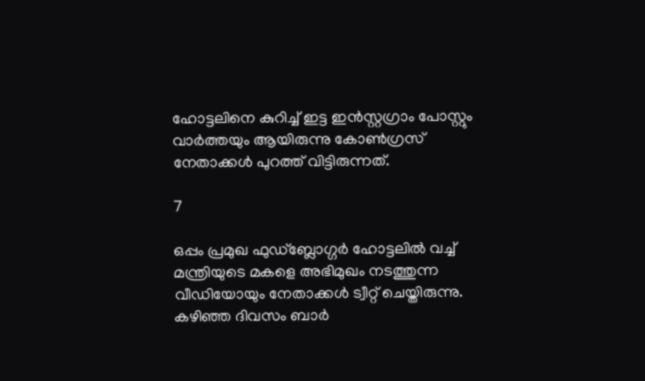ഹോട്ടലിനെ കുറിച്ച് ഇട്ട ഇന്‍സ്റ്റഗ്രാം പോസ്റ്റും വാര്‍ത്തയും ആയിരുന്നു കോണ്‍ഗ്രസ് നേതാക്കള്‍ പുറത്ത് വിട്ടിരുന്നത്.

7

ഒപ്പം പ്രമുഖ ഫുഡ്‌ബ്ലോഗ്ഗര്‍ ഹോട്ടലില്‍ വച്ച് മന്ത്രിയുടെ മകളെ അഭിമുഖം നടത്തുന്ന വീഡിയോയും നേതാക്കള്‍ ട്വീറ്റ് ചെയ്തിരുന്നു. കഴിഞ്ഞ ദിവസം ബാര്‍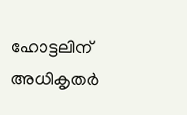ഹോട്ടലിന് അധികൃതര്‍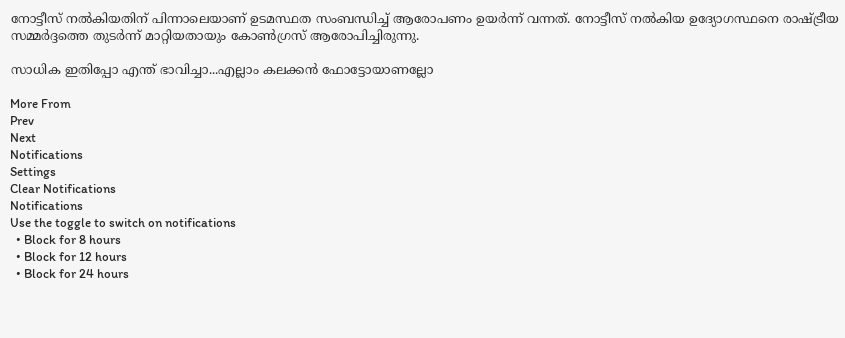നോട്ടീസ് നല്‍കിയതിന് പിന്നാലെയാണ് ഉടമസ്ഥത സംബന്ധിച്ച് ആരോപണം ഉയര്‍ന്ന് വന്നത്. നോട്ടീസ് നല്‍കിയ ഉദ്യോഗസ്ഥനെ രാഷ്ട്രീയ സമ്മര്‍ദ്ദത്തെ തുടര്‍ന്ന് മാറ്റിയതായും കോണ്‍ഗ്രസ് ആരോപിച്ചിരുന്നു.

സാധിക ഇതിപ്പോ എന്ത് ഭാവിച്ചാ...എല്ലാം കലക്കന്‍ ഫോട്ടോയാണല്ലോ

More From
Prev
Next
Notifications
Settings
Clear Notifications
Notifications
Use the toggle to switch on notifications
  • Block for 8 hours
  • Block for 12 hours
  • Block for 24 hours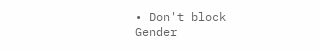• Don't block
Gender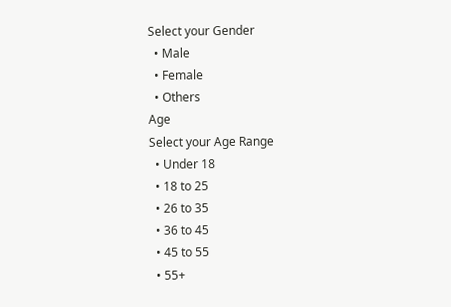Select your Gender
  • Male
  • Female
  • Others
Age
Select your Age Range
  • Under 18
  • 18 to 25
  • 26 to 35
  • 36 to 45
  • 45 to 55
  • 55+